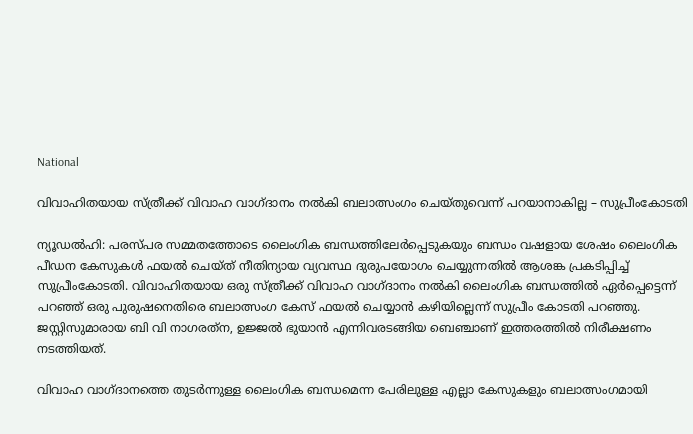National

വിവാഹിതയായ സ്ത്രീക്ക് വിവാഹ വാഗ്ദാനം നൽകി ബലാത്സംഗം ചെയ്തുവെന്ന് പറയാനാകില്ല – സുപ്രീംകോടതി

ന്യൂഡൽഹി: പരസ്പര സമ്മതത്തോടെ ലൈംഗിക ബന്ധത്തിലേർപ്പെടുകയും ബന്ധം വഷളായ ശേഷം ലൈംഗിക പീഡന കേസുകൾ ഫയൽ ചെയ്ത് നീതിന്യായ വ്യവസ്ഥ ദുരുപയോഗം ചെയ്യുന്നതിൽ ആശങ്ക പ്രകടിപ്പിച്ച് സുപ്രീംകോടതി. വിവാഹിതയായ ഒരു സ്ത്രീക്ക് വിവാഹ വാഗ്ദാനം നൽകി ലൈംഗിക ബന്ധത്തിൽ ഏർപ്പെട്ടെന്ന് പറഞ്ഞ് ഒരു പുരുഷനെതിരെ ബലാത്സംഗ കേസ് ഫയൽ ചെയ്യാൻ കഴിയില്ലെന്ന് സുപ്രീം കോടതി പറഞ്ഞു. ജസ്റ്റിസുമാരായ ബി വി നാഗരത്‌ന, ഉജ്ജൽ ഭുയാൻ എന്നിവരടങ്ങിയ ബെഞ്ചാണ് ഇത്തരത്തിൽ നിരീക്ഷണം നടത്തിയത്.

വിവാഹ വാഗ്ദാനത്തെ തുടർന്നുള്ള ലൈംഗിക ബന്ധമെന്ന പേരിലുള്ള എല്ലാ കേസുകളും ബലാത്സംഗമായി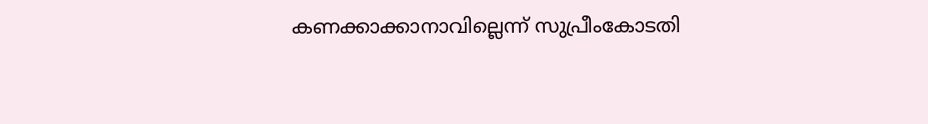കണക്കാക്കാനാവില്ലെന്ന് സുപ്രീംകോടതി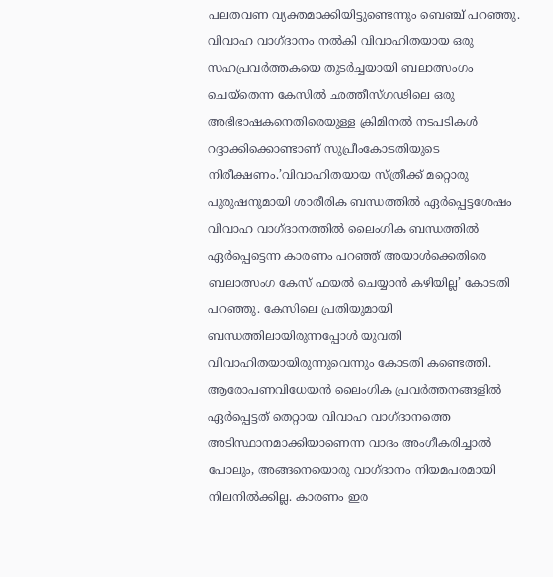പലതവണ വ്യക്തമാക്കിയിട്ടുണ്ടെന്നും ബെഞ്ച് പറഞ്ഞു. വിവാഹ വാഗ്ദാനം നൽകി വിവാഹിതയായ ഒരു സഹപ്രവർത്തകയെ തുടർച്ചയായി ബലാത്സംഗം ചെയ്‌തെന്ന കേസിൽ ഛത്തീസ്ഗഢിലെ ഒരു അഭിഭാഷകനെതിരെയുള്ള ക്രിമിനൽ നടപടികൾ റദ്ദാക്കിക്കൊണ്ടാണ് സുപ്രീംകോടതിയുടെ നിരീക്ഷണം.’വിവാഹിതയായ സ്ത്രീക്ക് മറ്റൊരു പുരുഷനുമായി ശാരീരിക ബന്ധത്തിൽ ഏർപ്പെട്ടശേഷം വിവാഹ വാഗ്ദാനത്തിൽ ലൈംഗിക ബന്ധത്തിൽ ഏർപ്പെട്ടെന്ന കാരണം പറഞ്ഞ് അയാൾക്കെതിരെ ബലാത്സംഗ കേസ് ഫയൽ ചെയ്യാൻ കഴിയില്ല’ കോടതി പറഞ്ഞു. കേസിലെ പ്രതിയുമായി ബന്ധത്തിലായിരുന്നപ്പോൾ യുവതി വിവാഹിതയായിരുന്നുവെന്നും കോടതി കണ്ടെത്തി. ആരോപണവിധേയൻ ലൈംഗിക പ്രവർത്തനങ്ങളിൽ ഏർപ്പെട്ടത് തെറ്റായ വിവാഹ വാഗ്ദാനത്തെ അടിസ്ഥാനമാക്കിയാണെന്ന വാദം അംഗീകരിച്ചാൽ പോലും, അങ്ങനെയൊരു വാഗ്ദാനം നിയമപരമായി നിലനിൽക്കില്ല. കാരണം ഇര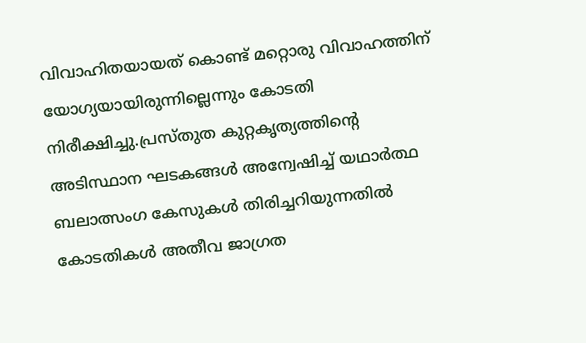വിവാഹിതയായത് കൊണ്ട് മറ്റൊരു വിവാഹത്തിന് യോഗ്യയായിരുന്നില്ലെന്നും കോടതി നിരീക്ഷിച്ചു.പ്രസ്തുത കുറ്റകൃത്യത്തിന്റെ അടിസ്ഥാന ഘടകങ്ങൾ അന്വേഷിച്ച് യഥാർത്ഥ ബലാത്സംഗ കേസുകൾ തിരിച്ചറിയുന്നതിൽ കോടതികൾ അതീവ ജാഗ്രത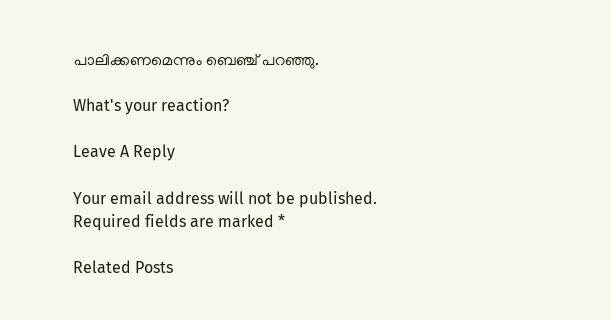പാലിക്കണമെന്നും ബെഞ്ച് പറഞ്ഞു.

What's your reaction?

Leave A Reply

Your email address will not be published. Required fields are marked *

Related Posts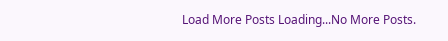Load More Posts Loading...No More Posts.